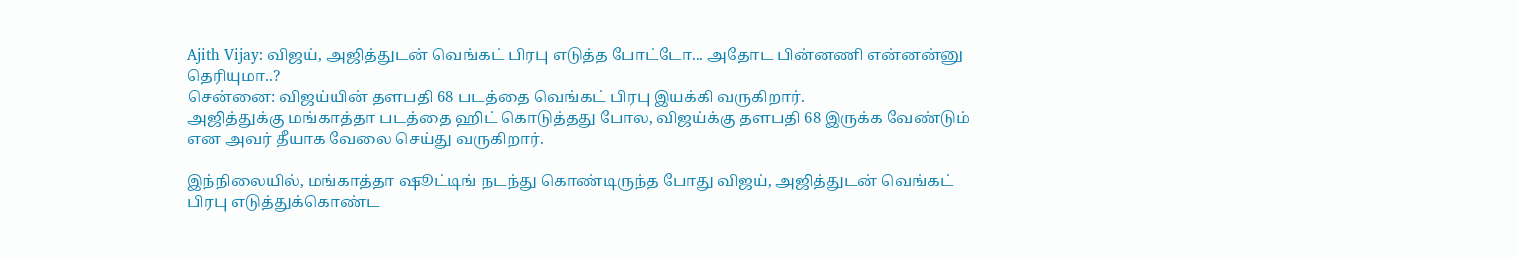Ajith Vijay: விஜய், அஜித்துடன் வெங்கட் பிரபு எடுத்த போட்டோ... அதோட பின்னணி என்னன்னு தெரியுமா..?
சென்னை: விஜய்யின் தளபதி 68 படத்தை வெங்கட் பிரபு இயக்கி வருகிறார்.
அஜித்துக்கு மங்காத்தா படத்தை ஹிட் கொடுத்தது போல, விஜய்க்கு தளபதி 68 இருக்க வேண்டும் என அவர் தீயாக வேலை செய்து வருகிறார்.

இந்நிலையில், மங்காத்தா ஷூட்டிங் நடந்து கொண்டிருந்த போது விஜய், அஜித்துடன் வெங்கட் பிரபு எடுத்துக்கொண்ட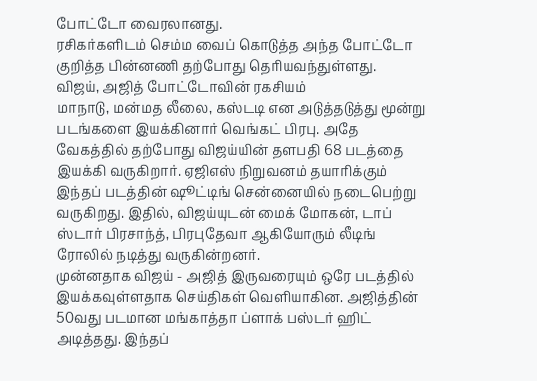போட்டோ வைரலானது.
ரசிகர்களிடம் செம்ம வைப் கொடுத்த அந்த போட்டோ குறித்த பின்னணி தற்போது தெரியவந்துள்ளது.
விஜய், அஜித் போட்டோவின் ரகசியம்
மாநாடு, மன்மத லீலை, கஸ்டடி என அடுத்தடுத்து மூன்று படங்களை இயக்கினார் வெங்கட் பிரபு. அதே வேகத்தில் தற்போது விஜய்யின் தளபதி 68 படத்தை இயக்கி வருகிறார். ஏஜிஎஸ் நிறுவனம் தயாரிக்கும் இந்தப் படத்தின் ஷூட்டிங் சென்னையில் நடைபெற்று வருகிறது. இதில், விஜய்யுடன் மைக் மோகன், டாப் ஸ்டார் பிரசாந்த், பிரபுதேவா ஆகியோரும் லீடிங் ரோலில் நடித்து வருகின்றனர்.
முன்னதாக விஜய் - அஜித் இருவரையும் ஒரே படத்தில் இயக்கவுள்ளதாக செய்திகள் வெளியாகின. அஜித்தின் 50வது படமான மங்காத்தா ப்ளாக் பஸ்டர் ஹிட் அடித்தது. இந்தப்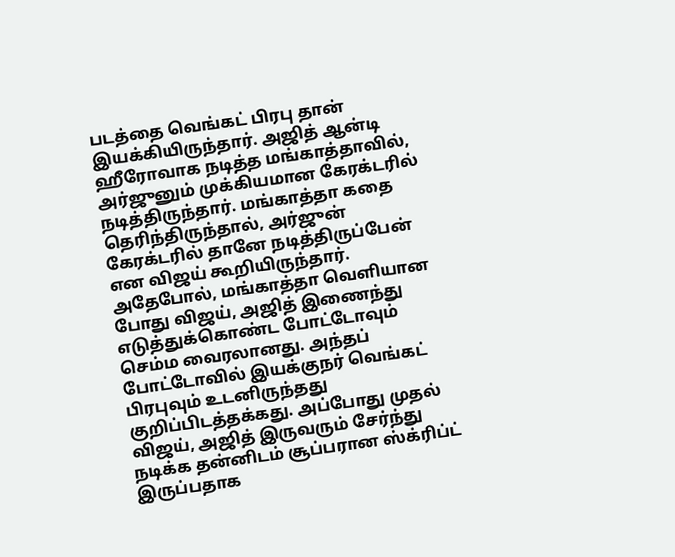படத்தை வெங்கட் பிரபு தான் இயக்கியிருந்தார். அஜித் ஆன்டி ஹீரோவாக நடித்த மங்காத்தாவில், அர்ஜுனும் முக்கியமான கேரக்டரில் நடித்திருந்தார். மங்காத்தா கதை தெரிந்திருந்தால், அர்ஜுன் கேரக்டரில் தானே நடித்திருப்பேன் என விஜய் கூறியிருந்தார்.
அதேபோல், மங்காத்தா வெளியான போது விஜய், அஜித் இணைந்து எடுத்துக்கொண்ட போட்டோவும் செம்ம வைரலானது. அந்தப் போட்டோவில் இயக்குநர் வெங்கட் பிரபுவும் உடனிருந்தது குறிப்பிடத்தக்கது. அப்போது முதல் விஜய், அஜித் இருவரும் சேர்ந்து நடிக்க தன்னிடம் சூப்பரான ஸ்க்ரிப்ட் இருப்பதாக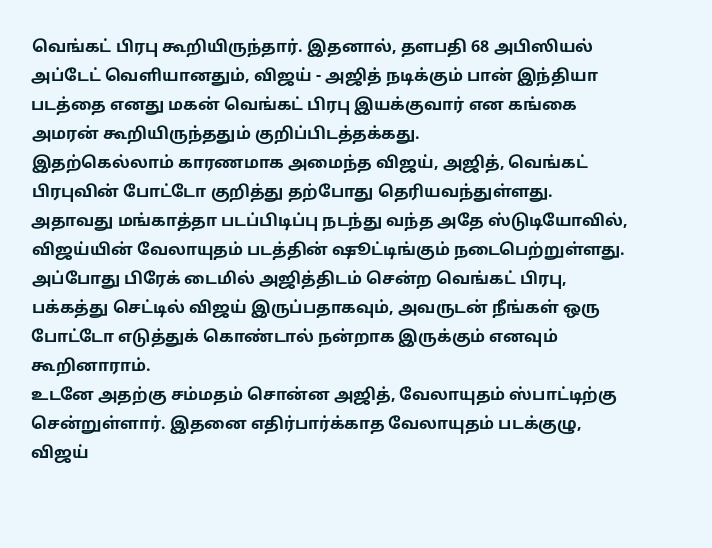வெங்கட் பிரபு கூறியிருந்தார். இதனால், தளபதி 68 அபிஸியல் அப்டேட் வெளியானதும், விஜய் - அஜித் நடிக்கும் பான் இந்தியா படத்தை எனது மகன் வெங்கட் பிரபு இயக்குவார் என கங்கை அமரன் கூறியிருந்ததும் குறிப்பிடத்தக்கது.
இதற்கெல்லாம் காரணமாக அமைந்த விஜய், அஜித், வெங்கட் பிரபுவின் போட்டோ குறித்து தற்போது தெரியவந்துள்ளது. அதாவது மங்காத்தா படப்பிடிப்பு நடந்து வந்த அதே ஸ்டுடியோவில், விஜய்யின் வேலாயுதம் படத்தின் ஷூட்டிங்கும் நடைபெற்றுள்ளது. அப்போது பிரேக் டைமில் அஜித்திடம் சென்ற வெங்கட் பிரபு, பக்கத்து செட்டில் விஜய் இருப்பதாகவும், அவருடன் நீங்கள் ஒரு போட்டோ எடுத்துக் கொண்டால் நன்றாக இருக்கும் எனவும் கூறினாராம்.
உடனே அதற்கு சம்மதம் சொன்ன அஜித், வேலாயுதம் ஸ்பாட்டிற்கு சென்றுள்ளார். இதனை எதிர்பார்க்காத வேலாயுதம் படக்குழு, விஜய்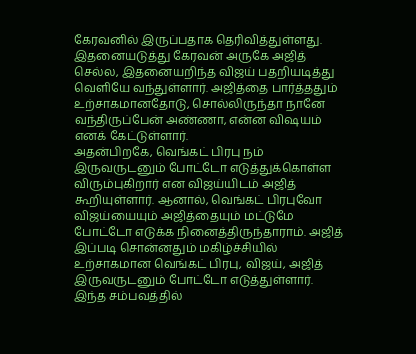கேரவனில் இருப்பதாக தெரிவித்துள்ளது. இதனையடுத்து கேரவன் அருகே அஜித் செல்ல, இதனையறிந்த விஜய் பதறியடித்து வெளியே வந்துள்ளார். அஜித்தை பார்த்ததும் உற்சாகமானதோடு, சொல்லிருந்தா நானே வந்திருப்பேன் அண்ணா, என்ன விஷயம் எனக் கேட்டுள்ளார்.
அதன்பிறகே, வெங்கட் பிரபு நம் இருவருடனும் போட்டோ எடுத்துக்கொள்ள விரும்புகிறார் என விஜய்யிடம் அஜித் கூறியுள்ளார். ஆனால், வெங்கட் பிரபுவோ விஜய்யையும் அஜித்தையும் மட்டுமே போட்டோ எடுக்க நினைத்திருந்தாராம். அஜித் இப்படி சொன்னதும் மகிழ்ச்சியில் உற்சாகமான வெங்கட் பிரபு, விஜய், அஜித் இருவருடனும் போட்டோ எடுத்துள்ளார். இந்த சம்பவத்தில்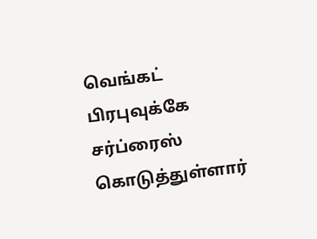வெங்கட் பிரபுவுக்கே சர்ப்ரைஸ் கொடுத்துள்ளார்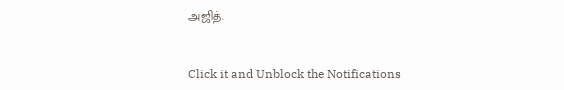அஜித்.


Click it and Unblock the Notifications